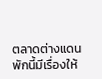ตลาดต่างแดน
พักนี้มีเรื่องให้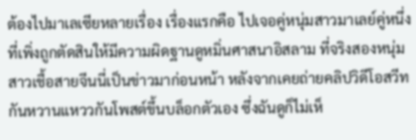ต้องไปมาเลเซียหลายเรื่อง เรื่องแรกคือ ไปเจอคู่หนุ่มสาวมาเลย์คู่หนึ่ง ที่เพิ่งถูกตัดสินให้มีความผิดฐานดูหมิ่นศาสนาอิสลาม ที่จริงสองหนุ่มสาวเชื้อสายจีนนี่เป็นข่าวมาก่อนหน้า หลังจากเคยถ่ายคลิปวิดีโอสวีทกันหวานแหววกันโพสต์ขึ้นบล็อกตัวเอง ซึ่งฉันดูก็ไม่เห็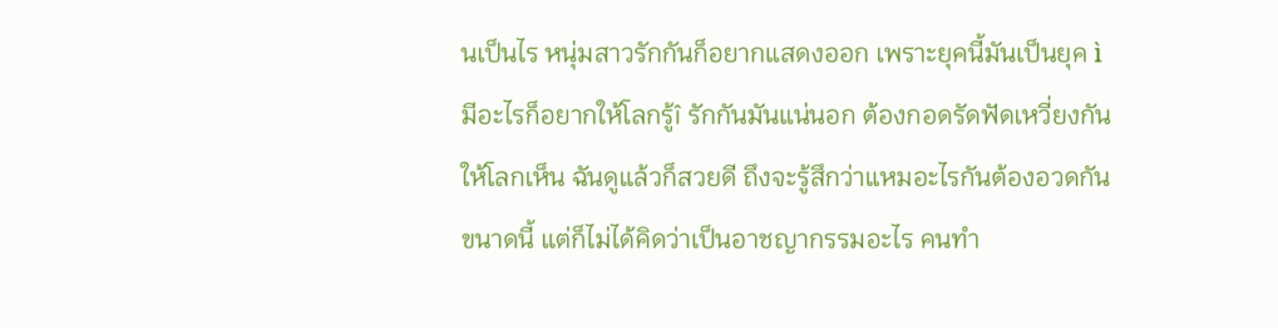นเป็นไร หนุ่มสาวรักกันก็อยากแสดงออก เพราะยุคนี้มันเป็นยุค ìมีอะไรก็อยากให้โลกรู้î รักกันมันแน่นอก ต้องกอดรัดฟัดเหวี่ยงกันให้โลกเห็น ฉันดูแล้วก็สวยดี ถึงจะรู้สึกว่าแหมอะไรกันต้องอวดกันขนาดนี้ แต่ก็ไม่ได้คิดว่าเป็นอาชญากรรมอะไร คนทำ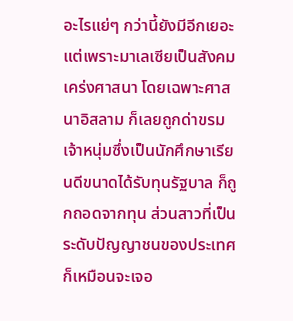อะไรแย่ๆ กว่านี้ยังมีอีกเยอะ แต่เพราะมาเลเซียเป็นสังคมเคร่งศาสนา โดยเฉพาะศาสนาอิสลาม ก็เลยถูกด่าขรม เจ้าหนุ่มซึ่งเป็นนักศึกษาเรียนดีขนาดได้รับทุนรัฐบาล ก็ถูกถอดจากทุน ส่วนสาวที่เป็นระดับปัญญาชนของประเทศ ก็เหมือนจะเจอ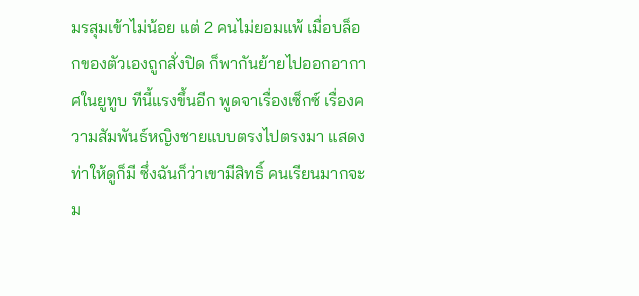มรสุมเข้าไม่น้อย แต่ 2 คนไม่ยอมแพ้ เมื่อบล็อกของตัวเองถูกสั่งปิด ก็พากันย้ายไปออกอากาศในยูทูบ ทีนี้แรงขึ้นอีก พูดจาเรื่องเซ็กซ์ เรื่องความสัมพันธ์หญิงชายแบบตรงไปตรงมา แสดงท่าให้ดูก็มี ซึ่งฉันก็ว่าเขามีสิทธิ์ คนเรียนมากจะม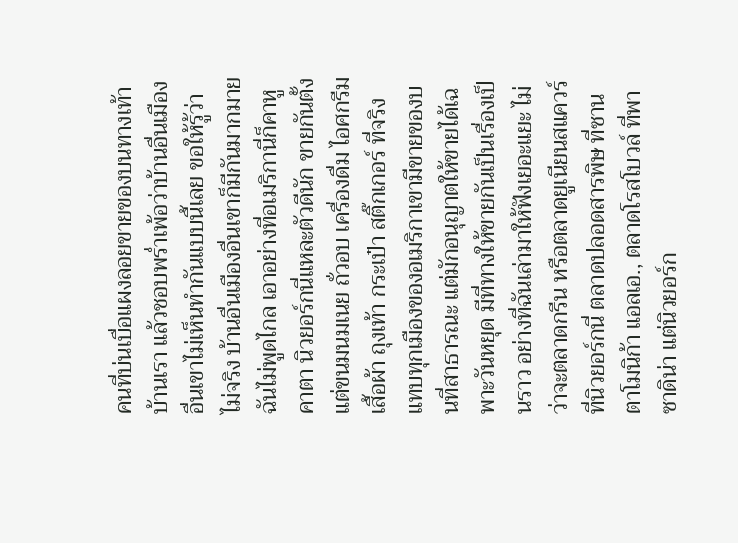คนที่บ่นเบื่อแผงลอยขายของบนทางเท้าบ้านเรา แล้วชอบพร่ำเพ้อว่าบ้านอื่นเมืองอื่นเขาไม่เห็นทำกันแบบนี้เลย ขอให้รู้ว่าไม่จริง บ้านอื่นเมืองอื่นเขาก็มีกันมากมาย ฉันไม่พูดไกล เอาอย่างที่อเมริกานี่ก็คาหูคาตา นิวยอร์กนี่แหละตัวดีนัก ขายกันตั้งแต่ขนมนมเนย ถั่วอบ เครื่องดื่ม ไอศกรีม เสื้อผ้า ถุงเท้า กระเป๋า สติ๊กเกอร์ ที่จริงแทบทุกเมืองของอเมริกาเขามีขายของบนที่สาธารณะ แต่มักอนุญาตให้ขายได้เฉพาะวันหยุด มีที่ทางให้ขายกันเป็นเรื่องเป็นราว อย่างที่ฉันเล่ามาให้ฟังเยอะแยะ ไม่ว่าจะตลาดกรีน หรือตลาดยูเนียนสแควร์ ที่นิวยอร์กนี่ ตลาดปลอดสารพิษ ที่ซานตาโมนิก้า แอลเอ., ตลาดโรสโบวล์ ที่พาซาดิน่า แต่นิวยอร์ก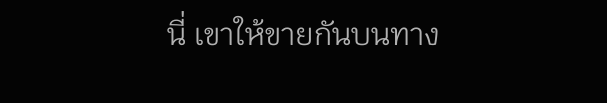นี่ เขาให้ขายกันบนทาง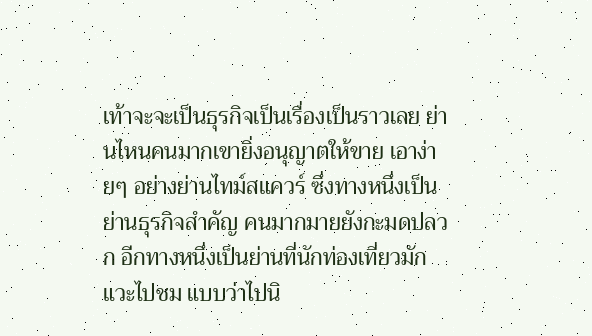เท้าจะจะเป็นธุรกิจเป็นเรื่องเป็นราวเลย ย่านไหนคนมากเขายิ่งอนุญาตให้ขาย เอาง่ายๆ อย่างย่านไทม์สแควร์ ซึ่งทางหนึ่งเป็นย่านธุรกิจสำคัญ คนมากมายยังกะมดปลวก อีกทางหนึ่งเป็นย่านที่นักท่องเที่ยวมักแวะไปชม แบบว่าไปนิ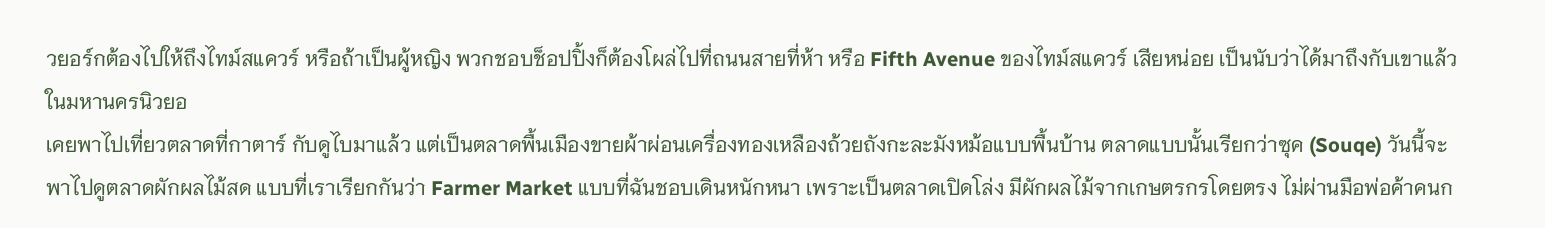วยอร์กต้องไปให้ถึงไทม์สแควร์ หรือถ้าเป็นผู้หญิง พวกชอบช็อปปิ้งก็ต้องโผล่ไปที่ถนนสายที่ห้า หรือ Fifth Avenue ของไทม์สแควร์ เสียหน่อย เป็นนับว่าได้มาถึงกับเขาแล้ว ในมหานครนิวยอ
เคยพาไปเที่ยวตลาดที่กาตาร์ กับดูไบมาแล้ว แต่เป็นตลาดพื้นเมืองขายผ้าผ่อนเครื่องทองเหลืองถ้วยถังกะละมังหม้อแบบพื้นบ้าน ตลาดแบบนั้นเรียกว่าซุค (Souqe) วันนี้จะพาไปดูตลาดผักผลไม้สด แบบที่เราเรียกกันว่า Farmer Market แบบที่ฉันชอบเดินหนักหนา เพราะเป็นตลาดเปิดโล่ง มีผักผลไม้จากเกษตรกรโดยตรง ไม่ผ่านมือพ่อค้าคนก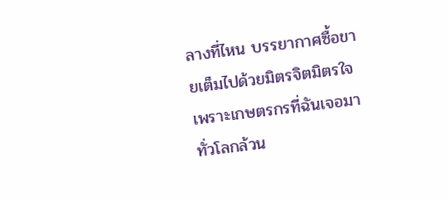ลางที่ไหน บรรยากาศซื้อขายเต็มไปด้วยมิตรจิตมิตรใจ เพราะเกษตรกรที่ฉันเจอมาทั่วโลกล้วน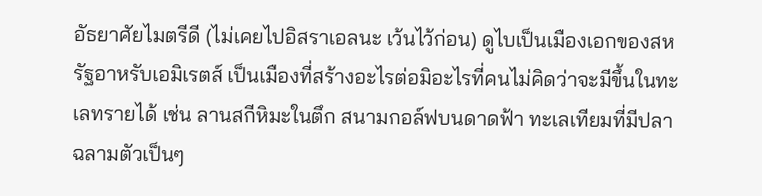อัธยาศัยไมตรีดี (ไม่เคยไปอิสราเอลนะ เว้นไว้ก่อน) ดูไบเป็นเมืองเอกของสหรัฐอาหรับเอมิเรตส์ เป็นเมืองที่สร้างอะไรต่อมิอะไรที่คนไม่คิดว่าจะมีขึ้นในทะเลทรายได้ เช่น ลานสกีหิมะในตึก สนามกอล์ฟบนดาดฟ้า ทะเลเทียมที่มีปลาฉลามตัวเป็นๆ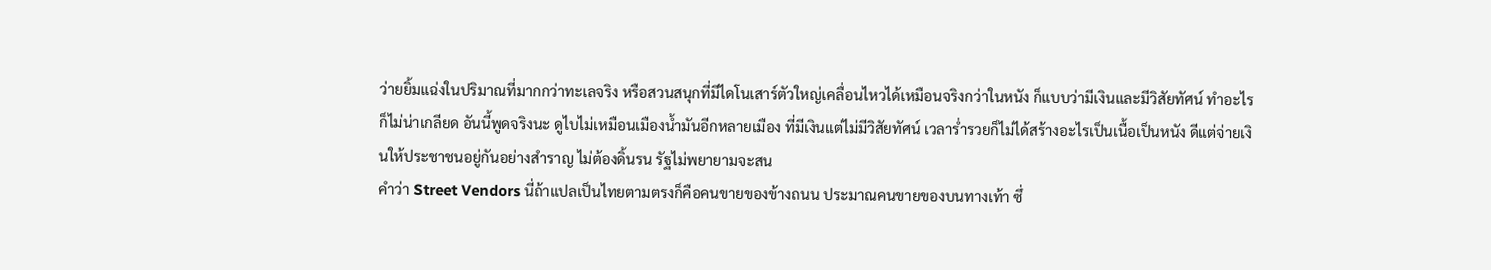ว่ายยิ้มแฉ่งในปริมาณที่มากกว่าทะเลจริง หรือสวนสนุกที่มีไดโนเสาร์ตัวใหญ่เคลื่อนไหวได้เหมือนจริงกว่าในหนัง ก็แบบว่ามีเงินและมีวิสัยทัศน์ ทำอะไรก็ไม่น่าเกลียด อันนี้พูดจริงนะ ดูไบไม่เหมือนเมืองน้ำมันอีกหลายเมือง ที่มีเงินแต่ไม่มีวิสัยทัศน์ เวลาร่ำรวยก็ไม่ได้สร้างอะไรเป็นเนื้อเป็นหนัง ดีแต่จ่ายเงินให้ประชาชนอยู่กันอย่างสำราญ ไม่ต้องดิ้นรน รัฐไม่พยายามจะสน
คำว่า Street Vendors นี่ถ้าแปลเป็นไทยตามตรงก็คือคนขายของข้างถนน ประมาณคนขายของบนทางเท้า ซึ่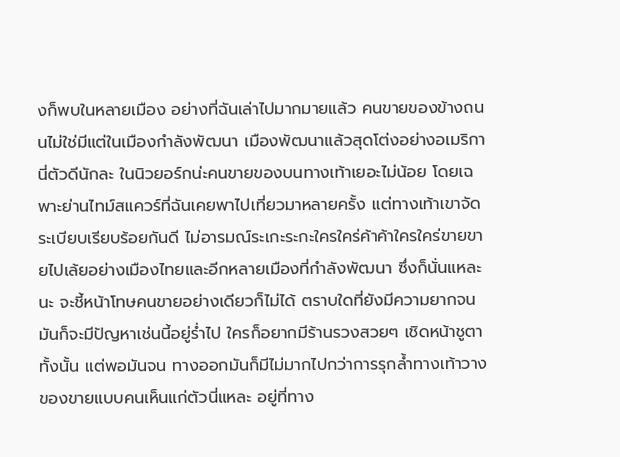งก็พบในหลายเมือง อย่างที่ฉันเล่าไปมากมายแล้ว คนขายของข้างถนนไม่ใช่มีแต่ในเมืองกำลังพัฒนา เมืองพัฒนาแล้วสุดโต่งอย่างอเมริกานี่ตัวดีนักละ ในนิวยอร์กน่ะคนขายของบนทางเท้าเยอะไม่น้อย โดยเฉพาะย่านไทม์สแควร์ที่ฉันเคยพาไปเที่ยวมาหลายครั้ง แต่ทางเท้าเขาจัดระเบียบเรียบร้อยกันดี ไม่อารมณ์ระเกะระกะใครใคร่ค้าค้าใครใคร่ขายขายไปเล้ยอย่างเมืองไทยและอีกหลายเมืองที่กำลังพัฒนา ซึ่งก็นั่นแหละนะ จะชี้หน้าโทษคนขายอย่างเดียวก็ไม่ได้ ตราบใดที่ยังมีความยากจน มันก็จะมีปัญหาเช่นนี้อยู่ร่ำไป ใครก็อยากมีร้านรวงสวยๆ เชิดหน้าชูตาทั้งนั้น แต่พอมันจน ทางออกมันก็มีไม่มากไปกว่าการรุกล้ำทางเท้าวางของขายแบบคนเห็นแก่ตัวนี่แหละ อยู่ที่ทาง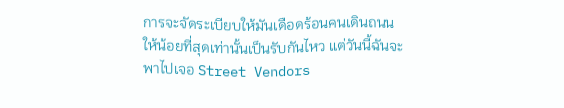การจะจัดระเบียบให้มันเดือดร้อนคนเดินถนนให้น้อยที่สุดเท่านั้นเป็นรับกันไหว แต่วันนี้ฉันจะพาไปเจอ Street Vendors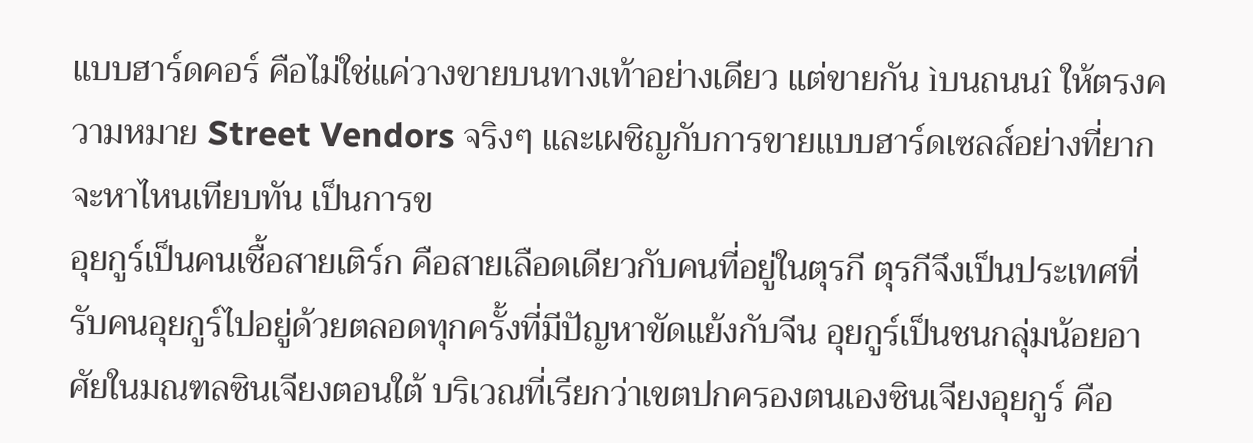แบบฮาร์ดคอร์ คือไม่ใช่แค่วางขายบนทางเท้าอย่างเดียว แต่ขายกัน ìบนถนนî ให้ตรงความหมาย Street Vendors จริงๆ และเผชิญกับการขายแบบฮาร์ดเซลส์อย่างที่ยากจะหาไหนเทียบทัน เป็นการข
อุยกูร์เป็นคนเชื้อสายเติร์ก คือสายเลือดเดียวกับคนที่อยู่ในตุรกี ตุรกีจึงเป็นประเทศที่รับคนอุยกูร์ไปอยู่ด้วยตลอดทุกครั้งที่มีปัญหาขัดแย้งกับจีน อุยกูร์เป็นชนกลุ่มน้อยอาศัยในมณฑลซินเจียงตอนใต้ บริเวณที่เรียกว่าเขตปกครองตนเองซินเจียงอุยกูร์ คือ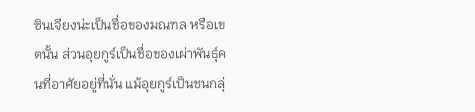ซินเจียงน่ะเป็นชื่อของมณฑล หรือเขตนั้น ส่วนอุยกูร์เป็นชื่อของเผ่าพันธุ์คนที่อาศัยอยู่ที่นั่น แม้อุยกูร์เป็นชนกลุ่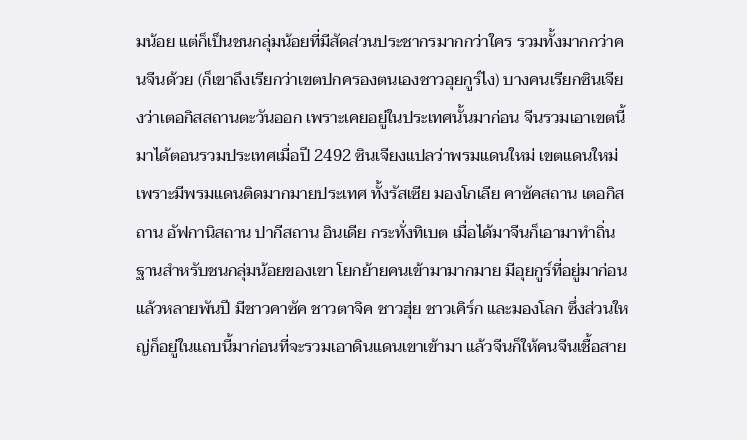มน้อย แต่ก็เป็นชนกลุ่มน้อยที่มีสัดส่วนประชากรมากกว่าใคร รวมทั้งมากกว่าคนจีนด้วย (ก็เขาถึงเรียกว่าเขตปกครองตนเองชาวอุยกูร์ไง) บางคนเรียกซินเจียงว่าเตอกิสสถานตะวันออก เพราะเคยอยู่ในประเทศนั้นมาก่อน จีนรวมเอาเขตนี้มาได้ตอนรวมประเทศเมื่อปี 2492 ซินเจียงแปลว่าพรมแดนใหม่ เขตแดนใหม่ เพราะมีพรมแดนติดมากมายประเทศ ทั้งรัสเซีย มองโกเลีย คาซัคสถาน เตอกิสถาน อัฟกานิสถาน ปากีสถาน อินเดีย กระทั่งทิเบต เมื่อได้มาจีนก็เอามาทำถิ่นฐานสำหรับชนกลุ่มน้อยของเขา โยกย้ายคนเข้ามามากมาย มีอุยกูร์ที่อยู่มาก่อนแล้วหลายพันปี มีชาวคาซัค ชาวตาจิค ชาวฮุ่ย ชาวเคิร์ก และมองโลก ซึ่งส่วนใหญ่ก็อยู่ในแถบนี้มาก่อนที่จะรวมเอาดินแดนเขาเข้ามา แล้วจีนก็ให้คนจีนเชื้อสาย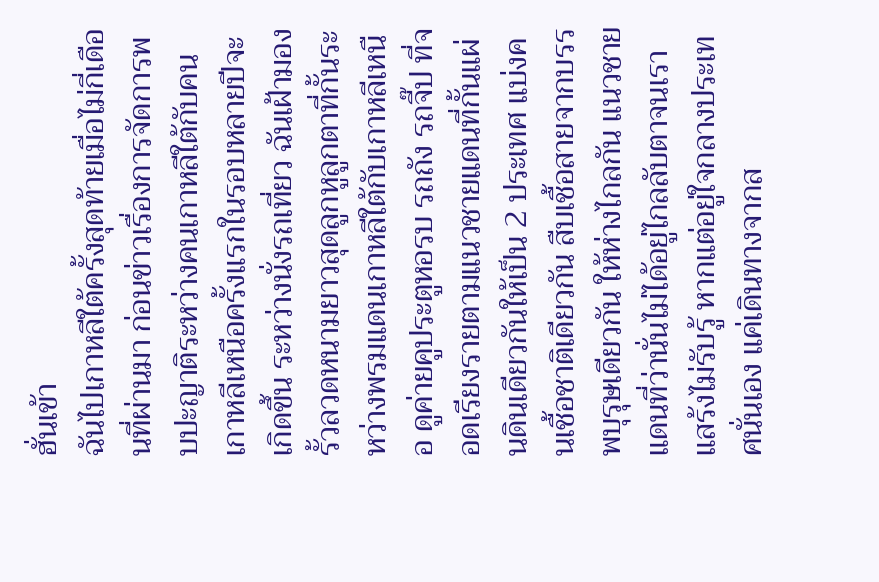ฮั่นเข้า
ฉันไปเกาหลีใต้ครั้งสุดท้ายเมื่อไม่กี่เดือนที่ผ่านมา ก่อนข่าวเรื่องการจัดการพบปะญาติระหว่างคนเกาหลีใต้กับคนเกาหลีเหนือครั้งแรกในรอบหลายปีจะเกิดขึ้น ระหว่างนั่งรถเที่ยว ฉันเฝ้ามองรั้วลวดหนามยาวสุดลูกหูลูกตาที่กั้นระหว่างพรมแดนเกาหลีใต้กับเกาหลีเหนือ ดูค่ายคูประตูหอรบ รถถัง รถจี๊ป ที่จอดเรียงรายตามแนวชายแดนที่กั้นแผ่นดินเดียวกันให้เป็น 2 ประเทศ แบ่งคนเชื้อชาติเดียวกัน สืบเชื้อสายจากบรรพบุรุษเดียวกัน ให้ห่างไกลกัน แนวชายแดนที่ว่านั่นไม่ได้อยู่ไกลลับตาจนเราแสร้งไม่รับรู้ หากแต่อยู่ใจกลางประเทศนั่นเอง แค่เดินทางจากส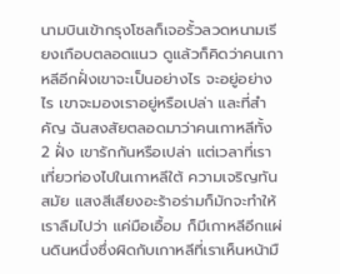นามบินเข้ากรุงโซลก็เจอรั้วลวดหนามเรียงเกือบตลอดแนว ดูแล้วก็คิดว่าคนเกาหลีอีกฝั่งเขาจะเป็นอย่างไร จะอยู่อย่างไร เขาจะมองเราอยู่หรือเปล่า และที่สำคัญ ฉันสงสัยตลอดมาว่าคนเกาหลีทั้ง 2 ฝั่ง เขารักกันหรือเปล่า แต่เวลาที่เราเที่ยวท่องไปในเกาหลีใต้ ความเจริญทันสมัย แสงสีเสียงอะร้าอร่ามก็มักจะทำให้เราลืมไปว่า แค่มือเอื้อม ก็มีเกาหลีอีกแผ่นดินหนึ่งซึ่งผิดกับเกาหลีที่เราเห็นหน้ามื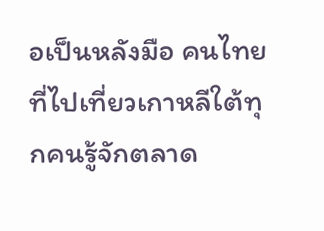อเป็นหลังมือ คนไทยที่ไปเที่ยวเกาหลีใต้ทุกคนรู้จักตลาด